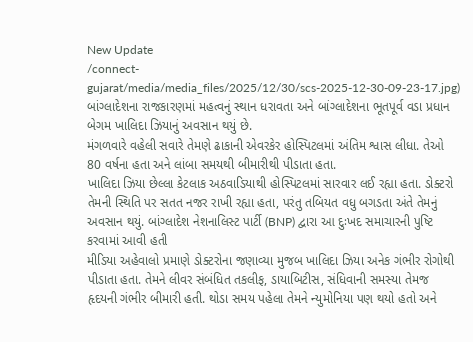New Update
/connect-gujarat/media/media_files/2025/12/30/scs-2025-12-30-09-23-17.jpg)
બાંગ્લાદેશના રાજકારણમાં મહત્વનું સ્થાન ધરાવતા અને બાંગ્લાદેશના ભૂતપૂર્વ વડા પ્રધાન બેગમ ખાલિદા ઝિયાનું અવસાન થયું છે.
મંગળવારે વહેલી સવારે તેમણે ઢાકાની એવરકેર હોસ્પિટલમાં અંતિમ શ્વાસ લીધા. તેઓ 80 વર્ષના હતા અને લાંબા સમયથી બીમારીથી પીડાતા હતા.
ખાલિદા ઝિયા છેલ્લા કેટલાક અઠવાડિયાથી હોસ્પિટલમાં સારવાર લઈ રહ્યા હતા. ડોક્ટરો તેમની સ્થિતિ પર સતત નજર રાખી રહ્યા હતા, પરંતુ તબિયત વધુ બગડતા અંતે તેમનું અવસાન થયું. બાંગ્લાદેશ નેશનાલિસ્ટ પાર્ટી (BNP) દ્વારા આ દુઃખદ સમાચારની પુષ્ટિ કરવામાં આવી હતી
મીડિયા અહેવાલો પ્રમાણે ડોક્ટરોના જણાવ્યા મુજબ ખાલિદા ઝિયા અનેક ગંભીર રોગોથી પીડાતા હતા. તેમને લીવર સંબંધિત તકલીફ, ડાયાબિટીસ, સંધિવાની સમસ્યા તેમજ હૃદયની ગંભીર બીમારી હતી. થોડા સમય પહેલા તેમને ન્યુમોનિયા પણ થયો હતો અને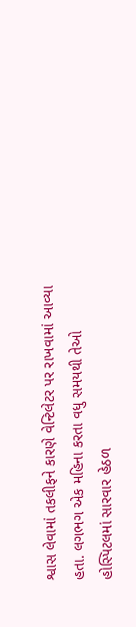શ્વાસ લેવામાં તકલીફને કારણે વેન્ટિલેટર પર રાખવામાં આવ્યા હતા. લગભગ એક મહિના કરતા વધુ સમયથી તેઓ હોસ્પિટલમાં સારવાર હેઠળ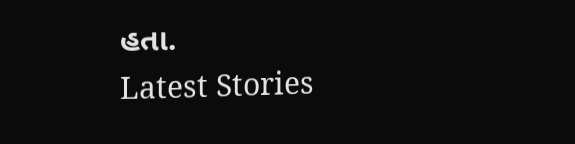હતા.
Latest Stories